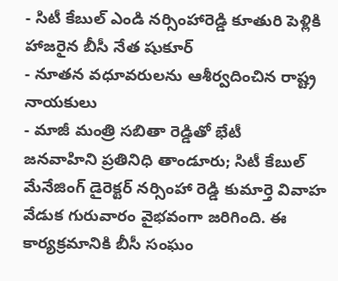- సిటీ కేబుల్ ఎండి నర్సింహారెడ్డి కూతురి పెళ్లికి హాజరైన బీసీ నేత షుకూర్
- నూతన వధూవరులను ఆశీర్వదించిన రాష్ట్ర నాయకులు
- మాజీ మంత్రి సబితా రెడ్డితో భేటీ
జనవాహిని ప్రతినిధి తాండూరు; సిటీ కేబుల్ మేనేజింగ్ డైరెక్టర్ నర్సింహా రెడ్డి కుమార్తె వివాహ వేడుక గురువారం వైభవంగా జరిగింది. ఈ కార్యక్రమానికి బీసీ సంఘం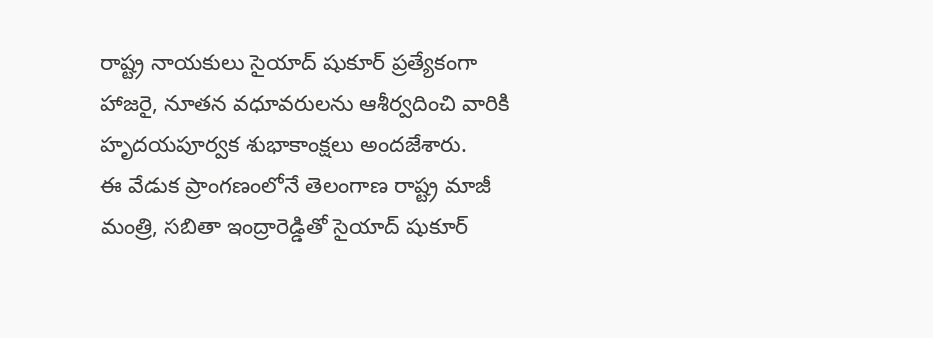రాష్ట్ర నాయకులు సైయాద్ షుకూర్ ప్రత్యేకంగా హాజరై, నూతన వధూవరులను ఆశీర్వదించి వారికి హృదయపూర్వక శుభాకాంక్షలు అందజేశారు.
ఈ వేడుక ప్రాంగణంలోనే తెలంగాణ రాష్ట్ర మాజీ మంత్రి, సబితా ఇంద్రారెడ్డితో సైయాద్ షుకూర్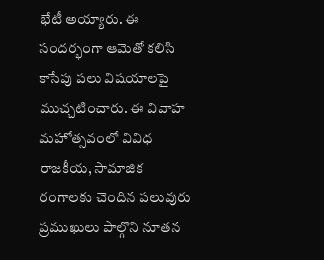భేటీ అయ్యారు. ఈ సందర్భంగా ఆమెతో కలిసి కాసేపు పలు విషయాలపై ముచ్చటించారు. ఈ వివాహ మహోత్సవంలో వివిధ రాజకీయ, సామాజిక రంగాలకు చెందిన పలువురు ప్రముఖులు పాల్గొని నూతన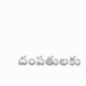దంపతులకు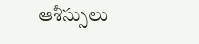ఆశీస్సులు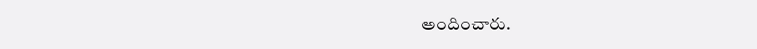అందించారు.